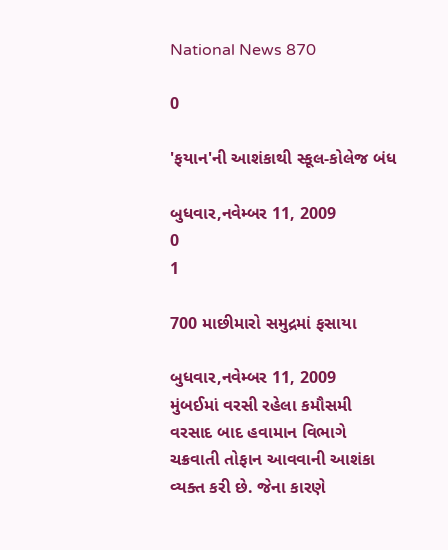National News 870

0

'ફયાન'ની આશંકાથી સ્કૂલ-કોલેજ બંધ

બુધવાર,નવેમ્બર 11, 2009
0
1

700 માછીમારો સમુદ્રમાં ફસાયા

બુધવાર,નવેમ્બર 11, 2009
મુંબઈમાં વરસી રહેલા કમૌસમી વરસાદ બાદ હવામાન વિભાગે ચક્રવાતી તોફાન આવવાની આશંકા વ્યક્ત કરી છે. જેના કારણે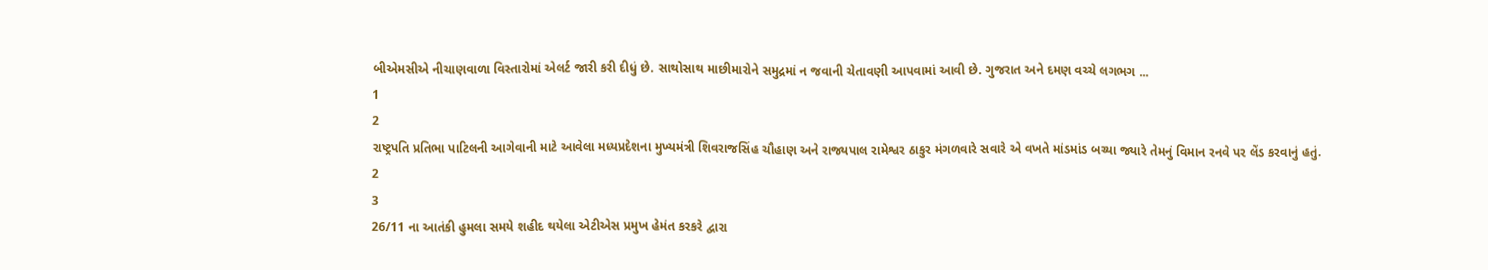બીએમસીએ નીચાણવાળા વિસ્તારોમાં એલર્ટ જારી કરી દીધું છે. સાથોસાથ માછીમારોને સમુદ્રમાં ન જવાની ચેતાવણી આપવામાં આવી છે. ગુજરાત અને દમણ વચ્ચે લગભગ ...
1
2
રાષ્ટ્રપતિ પ્રતિભા પાટિલની આગેવાની માટે આવેલા મધ્યપ્રદેશના મુખ્યમંત્રી શિવરાજસિંહ ચૌહાણ અને રાજ્યપાલ રામેશ્વર ઠાકુર મંગળવારે સવારે એ વખતે માંડમાંડ બચ્યા જ્યારે તેમનું વિમાન રનવે પર લેંડ કરવાનું હતું.
2
3
26/11 ના આતંકી હુમલા સમયે શહીદ થયેલા એટીએસ પ્રમુખ હેમંત કરકરે દ્વારા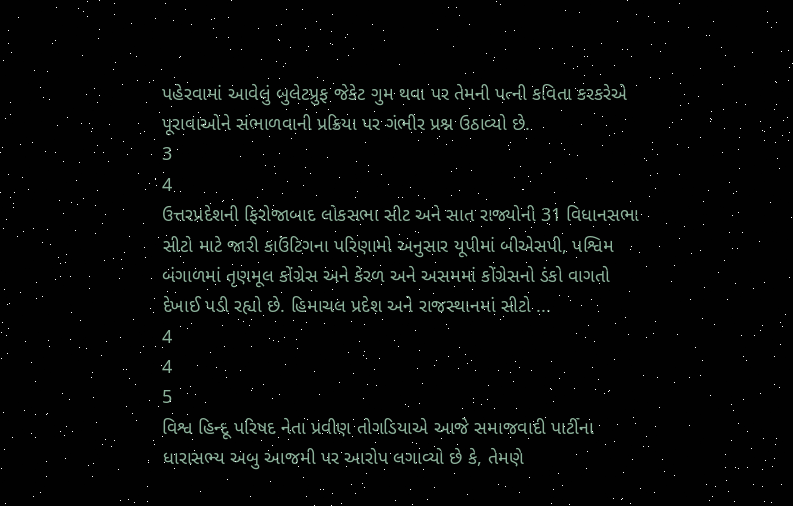પહેરવામાં આવેલું બુલેટપ્રુફ જેકેટ ગુમ થવા પર તેમની પત્ની કવિતા કરકરેએ પૂરાવાઓને સંભાળવાની પ્રક્રિયા પર ગંભીર પ્રશ્ન ઉઠાવ્યો છે.
3
4
ઉત્તરપ્રદેશની ફિરોજાબાદ લોકસભા સીટ અને સાત રાજ્યોની 31 વિધાનસભા સીટો માટે જારી કાઉંટિગના પરિણામો અનુસાર યૂપીમાં બીએસપી, પશ્વિમ બંગાળમાં તૃણમૂલ કોંગ્રેસ અને કેરળ અને અસમમાં કોંગ્રેસનો ડંકો વાગતો દેખાઈ પડી રહ્યો છે. હિમાચલ પ્રદેશ અને રાજસ્થાનમાં સીટો ...
4
4
5
વિશ્વ હિન્દૂ પરિષદ નેતા પ્રવીણ તોગડિયાએ આજે સમાજવાદી પાર્ટીના ધારાસભ્ય અબુ આજમી પર આરોપ લગાવ્યો છે કે, તેમણે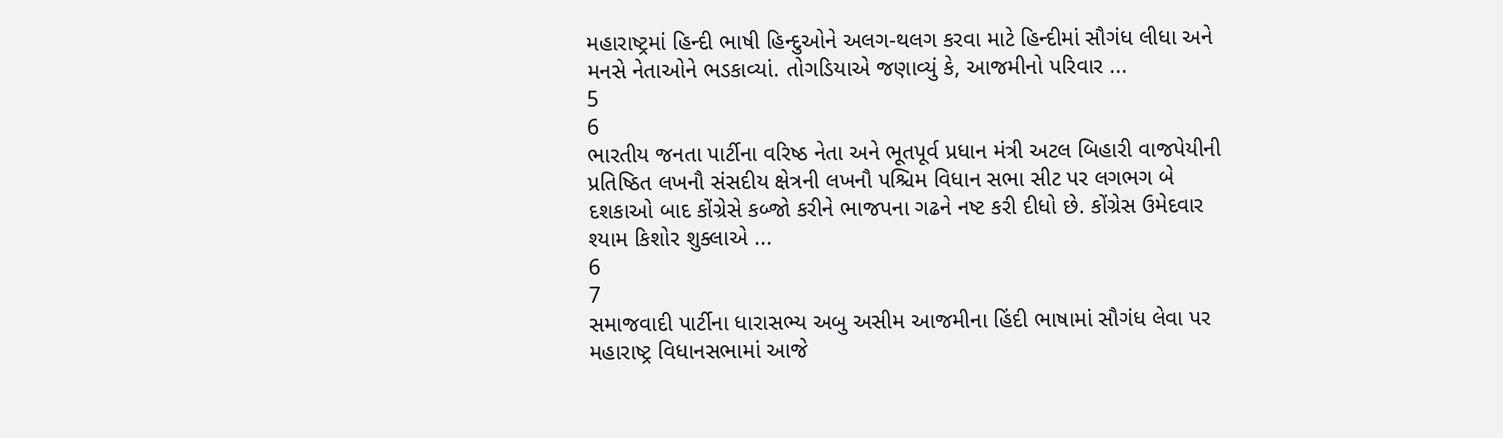મહારાષ્ટ્રમાં હિન્દી ભાષી હિન્દુઓને અલગ-થલગ કરવા માટે હિન્દીમાં સૌગંધ લીધા અને મનસે નેતાઓને ભડકાવ્યાં. તોગડિયાએ જણાવ્યું કે, આજમીનો પરિવાર ...
5
6
ભારતીય જનતા પાર્ટીના વરિષ્ઠ નેતા અને ભૂતપૂર્વ પ્રધાન મંત્રી અટલ બિહારી વાજપેયીની પ્રતિષ્ઠિત લખનૌ સંસદીય ક્ષેત્રની લખનૌ પશ્ચિમ વિધાન સભા સીટ પર લગભગ બે દશકાઓ બાદ કોંગ્રેસે કબ્જો કરીને ભાજપના ગઢને નષ્ટ કરી દીધો છે. કોંગ્રેસ ઉમેદવાર શ્યામ કિશોર શુક્લાએ ...
6
7
સમાજવાદી પાર્ટીના ધારાસભ્ય અબુ અસીમ આજમીના હિંદી ભાષામાં સૌગંધ લેવા પર મહારાષ્ટ્ર વિધાનસભામાં આજે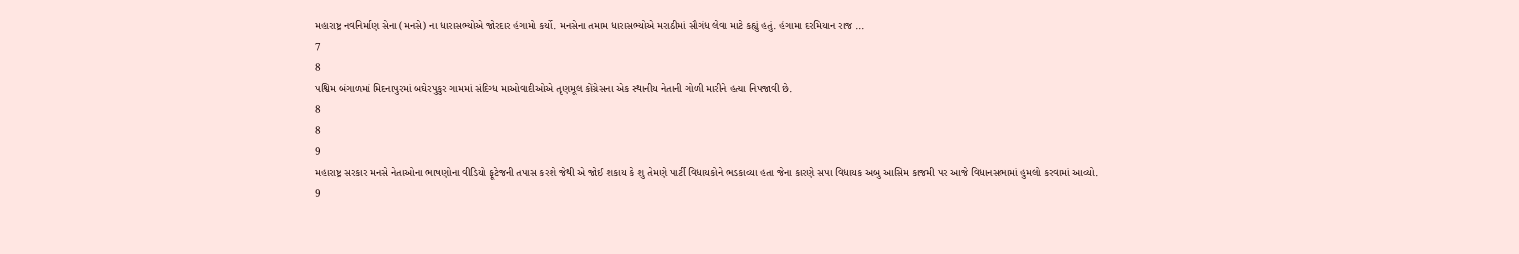મહારાષ્ટ્ર નવનિર્માણ સેના (મનસે) ના ધારાસભ્યોએ જોરદાર હંગામો કર્યો. મનસેના તમામ ધારાસભ્યોએ મરાઠીમાં સૌગંધ લેવા માટે કહ્યું હતું. હંગામા દરમિયાન રાજ ...
7
8
પશ્વિમ બંગાળમાં મિદનાપુરમાં બઘેરપુકુર ગામમાં સંદિગ્ધ માઓવાદીઓએ તૃણમૂલ કોંગ્રેસના એક સ્થાનીય નેતાની ગોળી મારીને હત્યા નિપજાવી છે.
8
8
9
મહારાષ્ટ્ર સરકાર મનસે નેતાઓના ભાષણોના વીડિયો ફૂટેજની તપાસ કરશે જેથી એ જોઈ શકાય કે શુ તેમણે પાર્ટી વિધાયકોને ભડકાવ્યા હતા જેના કારણે સપા વિધાયક અબુ આસિમ કાજમી પર આજે વિધાનસભામાં હુમલો કરવામાં આવ્યો.
9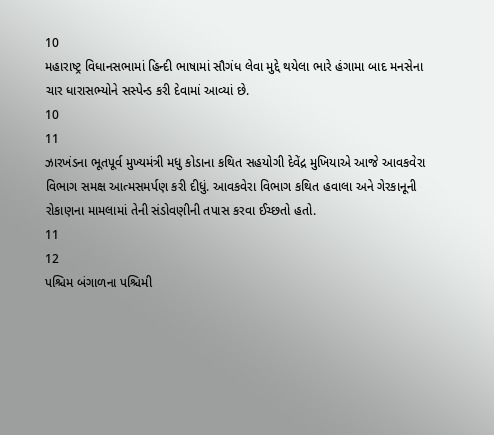10
મહારાષ્ટ્ર વિધાનસભામાં હિન્દી ભાષામાં સૌગંધ લેવા મુદ્દે થયેલા ભારે હંગામા બાદ મનસેના ચાર ધારાસભ્યોને સસ્પેન્ડ કરી દેવામાં આવ્યાં છે.
10
11
ઝારખંડના ભૂતપૂર્વ મુખ્યમંત્રી મધુ કોડાના કથિત સહયોગી દેવેંદ્ર મુખિયાએ આજે આવકવેરા વિભાગ સમક્ષ આત્મસમર્પણ કરી દીધું. આવકવેરા વિભાગ કથિત હવાલા અને ગેરકાનૂની રોકાણના મામલામાં તેની સંડોવણીની તપાસ કરવા ઈચ્છતો હતો.
11
12
પશ્ચિમ બંગાળના પશ્ચિમી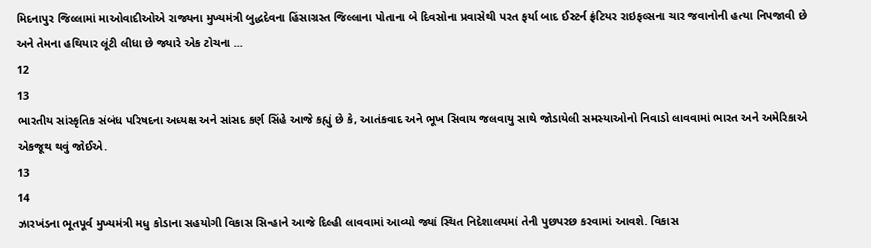મિદનાપુર જિલ્લામાં માઓવાદીઓએ રાજ્યના મુખ્યમંત્રી બુદ્ધદેવના હિંસાગ્રસ્ત જિલ્લાના પોતાના બે દિવસોના પ્રવાસેથી પરત ફર્યા બાદ ઈસ્ટર્ન ફ્રંટિયર રાઇફલ્સના ચાર જવાનોની હત્યા નિપજાવી છે અને તેમના હથિયાર લૂંટી લીધા છે જ્યારે એક ટોચના ...
12
13
ભારતીય સાંસ્કૃતિક સંબંધ પરિષદના અધ્યક્ષ અને સાંસદ કર્ણ સિંહે આજે કહ્યું છે કે, આતંકવાદ અને ભૂખ સિવાય જલવાયુ સાથે જોડાયેલી સમસ્યાઓનો નિવાડો લાવવામાં ભારત અને અમેરિકાએ એકજૂથ થવું જોઈએ.
13
14
ઝારખંડના ભૂતપૂર્વ મુખ્યમંત્રી મધુ કોડાના સહયોગી વિકાસ સિન્હાને આજે દિલ્હી લાવવામાં આવ્યો જ્યાં સ્થિત નિદેશાલયમાં તેની પુછપરછ કરવામાં આવશે. વિકાસ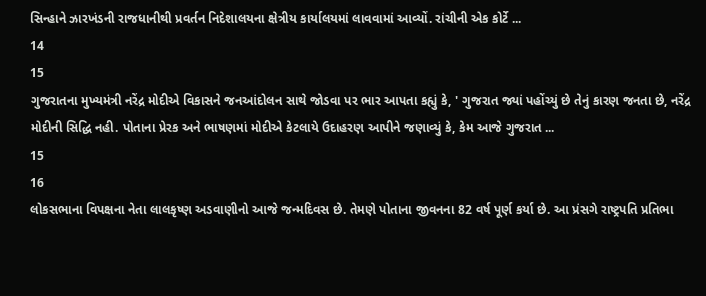સિન્હાને ઝારખંડની રાજધાનીથી પ્રવર્તન નિદેશાલયના ક્ષેત્રીય કાર્યાલયમાં લાવવામાં આવ્યોં. રાંચીની એક કોર્ટે ...
14
15
ગુજરાતના મુખ્યમંત્રી નરેંદ્ર મોદીએ વિકાસને જનઆંદોલન સાથે જોડવા પર ભાર આપતા કહ્યું કે, ' ગુજરાત જ્યાં પહોંચ્યું છે તેનું કારણ જનતા છે, નરેંદ્ર મોદીની સિદ્ધિ નહી. પોતાના પ્રેરક અને ભાષણમાં મોદીએ કેટલાયે ઉદાહરણ આપીને જણાવ્યું કે, કેમ આજે ગુજરાત ...
15
16
લોકસભાના વિપક્ષના નેતા લાલકૃષ્ણ અડવાણીનો આજે જન્મદિવસ છે. તેમણે પોતાના જીવનના 82 વર્ષ પૂર્ણ કર્યા છે. આ પ્રંસગે રાષ્ટ્રપતિ પ્રતિભા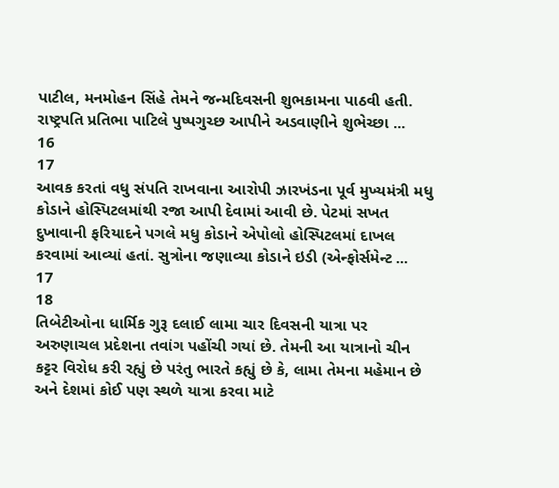પાટીલ, મનમોહન સિંહે તેમને જન્મદિવસની શુભકામના પાઠવી હતી. રાષ્ટ્રપતિ પ્રતિભા પાટિલે પુષ્પગુચ્છ આપીને અડવાણીને શુભેચ્છા ...
16
17
આવક કરતાં વધુ સંપતિ રાખવાના આરોપી ઝારખંડના પૂર્વ મુખ્યમંત્રી મધુ કોડાને હોસ્પિટલમાંથી રજા આપી દેવામાં આવી છે. પેટમાં સખત દુખાવાની ફરિયાદને પગલે મધુ કોડાને એપોલો હોસ્પિટલમાં દાખલ કરવામાં આવ્યાં હતાં. સુત્રોના જણાવ્યા કોડાને ઇડી (એન્ફોર્સમેન્ટ ...
17
18
તિબેટીઓના ધાર્મિક ગુરૂ દલાઈ લામા ચાર દિવસની યાત્રા પર અરુણાચલ પ્રદેશના તવાંગ પહોંચી ગયાં છે. તેમની આ યાત્રાનો ચીન કટ્ટર વિરોધ કરી રહ્યું છે પરંતુ ભારતે કહ્યું છે કે, લામા તેમના મહેમાન છે અને દેશમાં કોઈ પણ સ્થળે યાત્રા કરવા માટે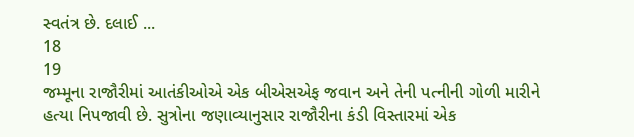સ્વતંત્ર છે. દલાઈ ...
18
19
જમ્મૂના રાજૌરીમાં આતંકીઓએ એક બીએસએફ જવાન અને તેની પત્નીની ગોળી મારીને હત્યા નિપજાવી છે. સુત્રોના જણાવ્યાનુસાર રાજૌરીના કંડી વિસ્તારમાં એક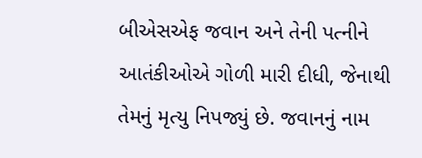બીએસએફ જવાન અને તેની પત્નીને આતંકીઓએ ગોળી મારી દીધી, જેનાથી તેમનું મૃત્યુ નિપજ્યું છે. જવાનનું નામ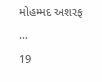મોહમ્મદ અશરફ ...
19